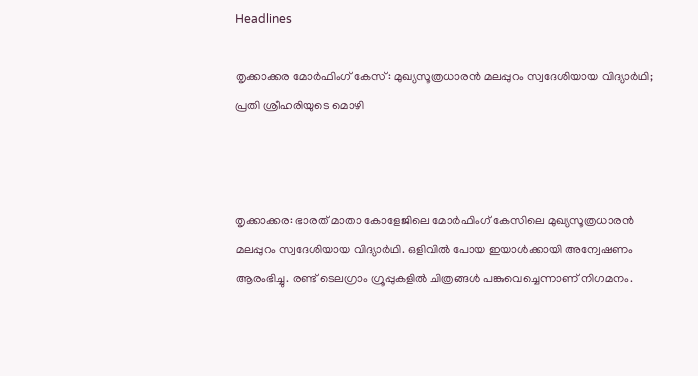Headlines

തൃക്കാക്കര മോര്‍ഫിംഗ് കേസ്: മുഖ്യസൂത്രധാരന്‍ മലപ്പുറം സ്വദേശിയായ വിദ്യാര്‍ഥി; പ്രതി ശ്രീഹരിയുടെ മൊഴി



തൃക്കാക്കര: ഭാരത് മാതാ കോളേജിലെ മോര്‍ഫിംഗ് കേസിലെ മുഖ്യസൂത്രധാരന്‍ മലപ്പുറം സ്വദേശിയായ വിദ്യാര്‍ഥി. ഒളിവില്‍ പോയ ഇയാള്‍ക്കായി അന്വേഷണം ആരംഭിച്ചു. രണ്ട് ടെലഗ്രാം ഗ്രൂപ്പുകളില്‍ ചിത്രങ്ങള്‍ പങ്കുവെച്ചെന്നാണ് നിഗമനം.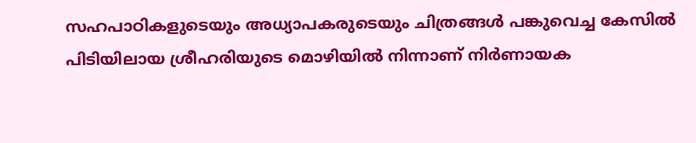സഹപാഠികളുടെയും അധ്യാപകരുടെയും ചിത്രങ്ങള്‍ പങ്കുവെച്ച കേസില്‍ പിടിയിലായ ശ്രീഹരിയുടെ മൊഴിയില്‍ നിന്നാണ് നിര്‍ണായക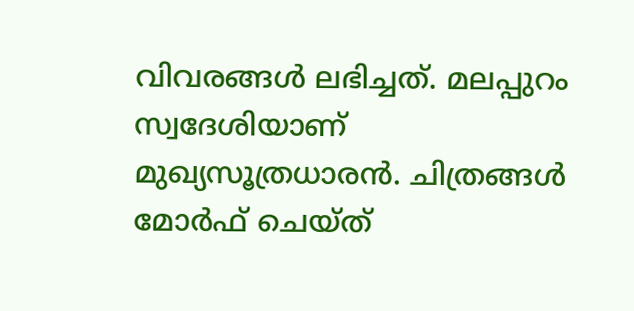വിവരങ്ങള്‍ ലഭിച്ചത്. മലപ്പുറം സ്വദേശിയാണ് മുഖ്യസൂത്രധാരന്‍. ചിത്രങ്ങള്‍ മോര്‍ഫ് ചെയ്ത്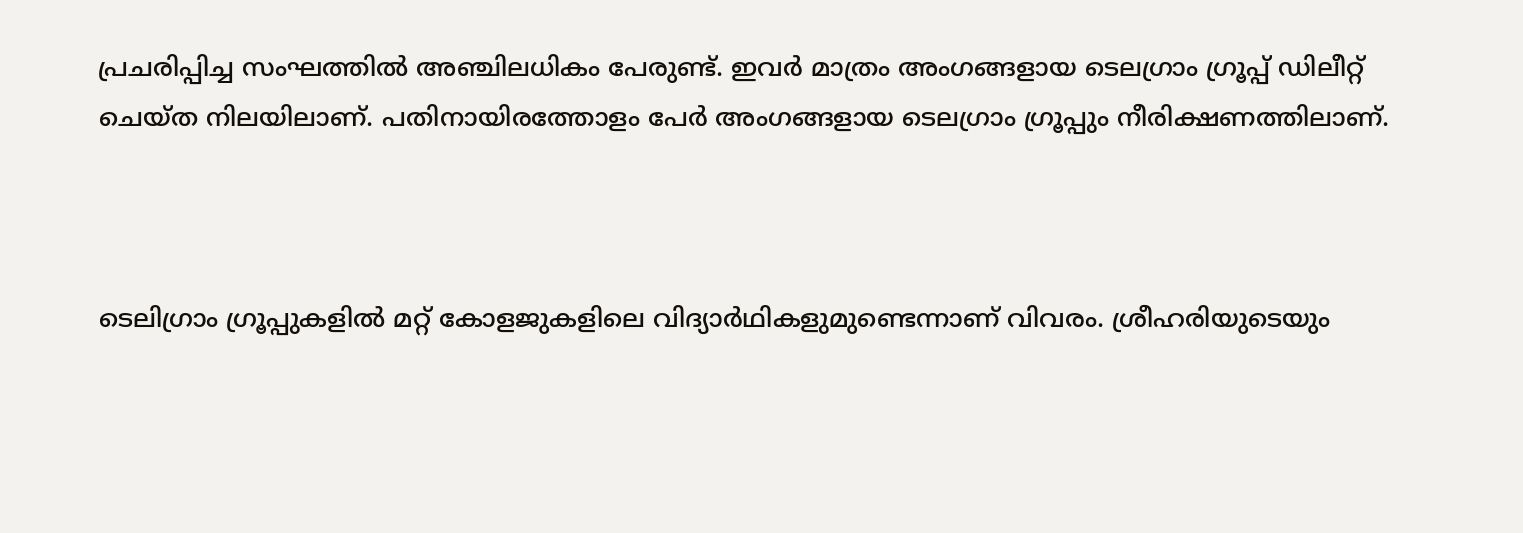പ്രചരിപ്പിച്ച സംഘത്തില്‍ അഞ്ചിലധികം പേരുണ്ട്. ഇവര്‍ മാത്രം അംഗങ്ങളായ ടെലഗ്രാം ഗ്രൂപ്പ് ഡിലീറ്റ് ചെയ്ത നിലയിലാണ്. പതിനായിരത്തോളം പേര്‍ അംഗങ്ങളായ ടെലഗ്രാം ഗ്രൂപ്പും നീരിക്ഷണത്തിലാണ്.



ടെലിഗ്രാം ഗ്രൂപ്പുകളില്‍ മറ്റ് കോളജുകളിലെ വിദ്യാര്‍ഥികളുമുണ്ടെന്നാണ് വിവരം. ശ്രീഹരിയുടെയും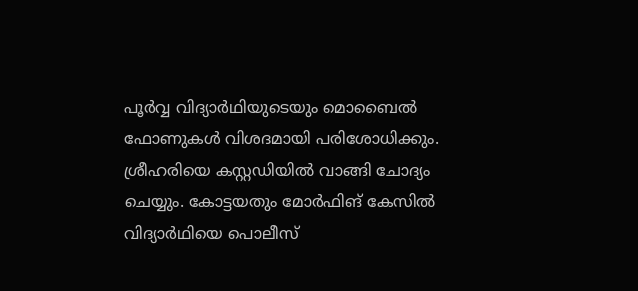പൂര്‍വ്വ വിദ്യാര്‍ഥിയുടെയും മൊബൈല്‍ ഫോണുകള്‍ വിശദമായി പരിശോധിക്കും. ശ്രീഹരിയെ കസ്റ്റഡിയില്‍ വാങ്ങി ചോദ്യം ചെയ്യും. കോട്ടയതും മോര്‍ഫിങ് കേസില്‍ വിദ്യാര്‍ഥിയെ പൊലീസ്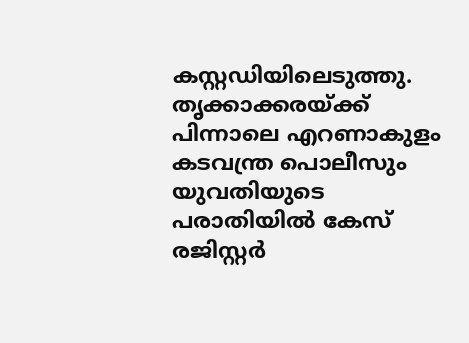കസ്റ്റഡിയിലെടുത്തു. തൃക്കാക്കരയ്ക്ക് പിന്നാലെ എറണാകുളം കടവന്ത്ര പൊലീസും യുവതിയുടെ പരാതിയില്‍ കേസ് രജിസ്റ്റര്‍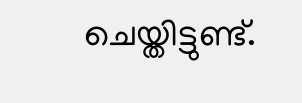ചെയ്തിട്ടുണ്ട്.